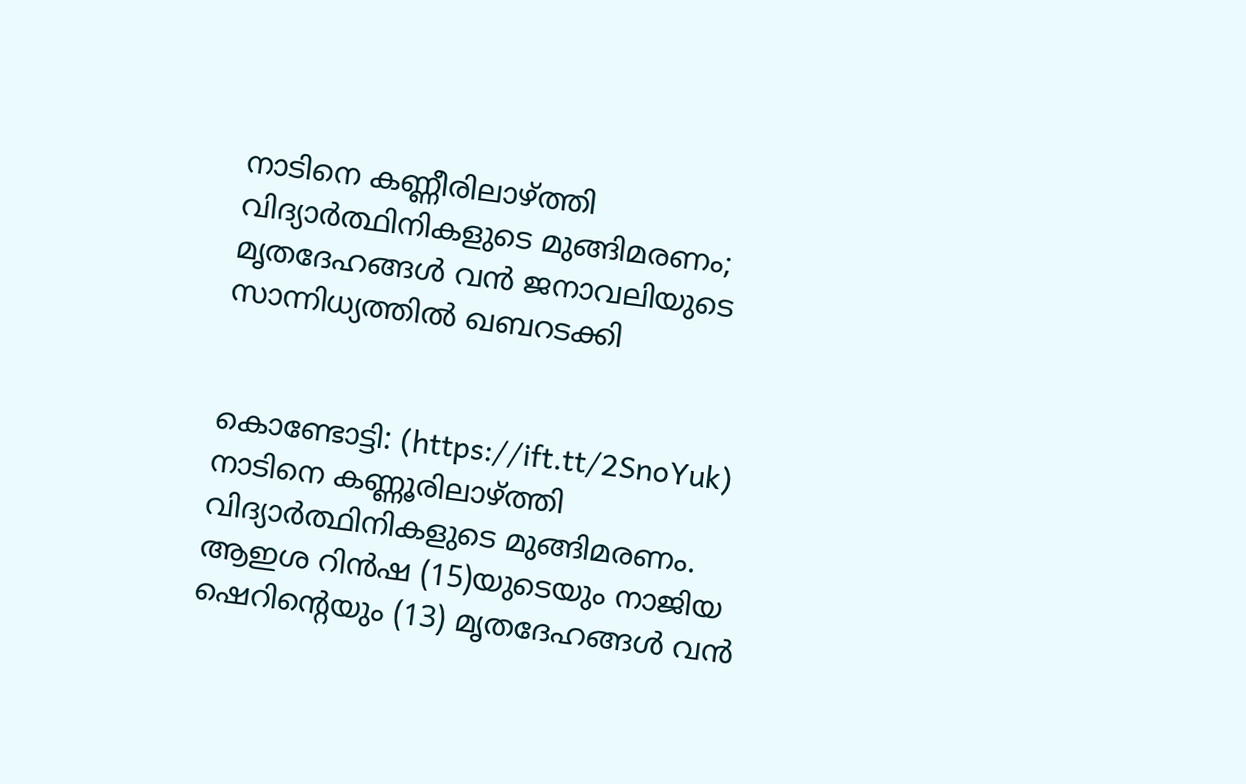നാടിനെ കണ്ണീരിലാഴ്ത്തി വിദ്യാര്‍ത്ഥിനികളുടെ മുങ്ങിമരണം; മൃതദേഹങ്ങള്‍ വന്‍ ജനാവലിയുടെ സാന്നിധ്യത്തില്‍ ഖബറടക്കി


കൊണ്ടോട്ടി: (https://ift.tt/2SnoYuk) നാടിനെ കണ്ണൂരിലാഴ്ത്തി വിദ്യാര്‍ത്ഥിനികളുടെ മുങ്ങിമരണം. ആഇശ റിന്‍ഷ (15)യുടെയും നാജിയ ഷെറിന്റെയും (13) മൃതദേഹങ്ങള്‍ വന്‍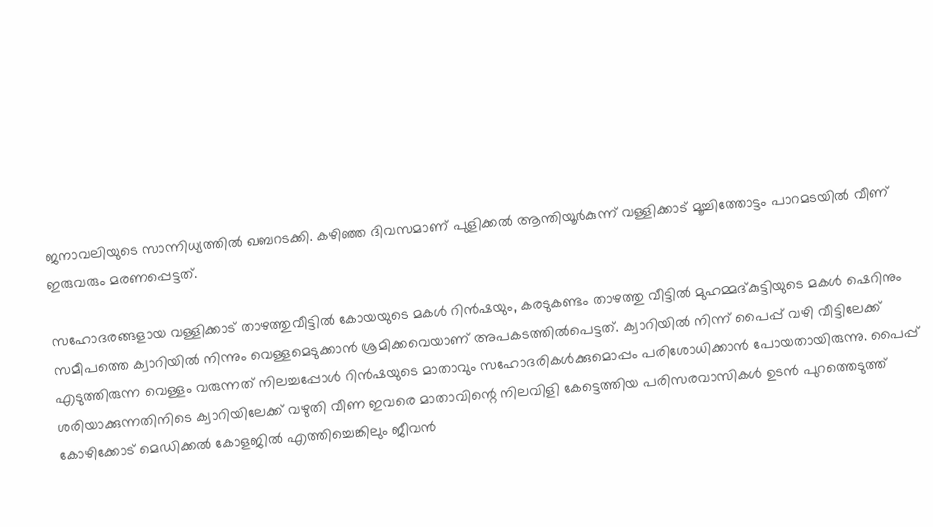ജനാവലിയുടെ സാന്നിധ്യത്തില്‍ ഖബറടക്കി. കഴിഞ്ഞ ദിവസമാണ് പുളിക്കല്‍ ആന്തിയൂര്‍കുന്ന് വള്ളിക്കാട് മൂച്ചിത്തോട്ടം പാറമടയില്‍ വീണ് ഇരുവരും മരണപ്പെട്ടത്.

സഹോദരങ്ങളായ വള്ളിക്കാട് താഴത്തുവീട്ടില്‍ കോയയുടെ മകള്‍ റിന്‍ഷയും, കരടുകണ്ടം താഴത്തു വീട്ടില്‍ മുഹമ്മദ്കുട്ടിയുടെ മകള്‍ ഷെറിനും സമീപത്തെ ക്വാറിയില്‍ നിന്നും വെള്ളമെടുക്കാന്‍ ശ്രമിക്കവെയാണ് അപകടത്തില്‍പെട്ടത്. ക്വാറിയില്‍ നിന്ന് പൈപ്പ് വഴി വീട്ടിലേക്ക് എടുത്തിരുന്ന വെള്ളം വരുന്നത് നിലച്ചപ്പോള്‍ റിന്‍ഷയുടെ മാതാവും സഹോദരികള്‍ക്കുമൊപ്പം പരിശോധിക്കാന്‍ പോയതായിരുന്നു. പൈപ്പ് ശരിയാക്കുന്നതിനിടെ ക്വാറിയിലേക്ക് വഴുതി വീണ ഇവരെ മാതാവിന്റെ നിലവിളി കേട്ടെത്തിയ പരിസരവാസികള്‍ ഉടന്‍ പുറത്തെടുത്ത് കോഴിക്കോട് മെഡിക്കല്‍ കോളജില്‍ എത്തിച്ചെങ്കിലും ജീവന്‍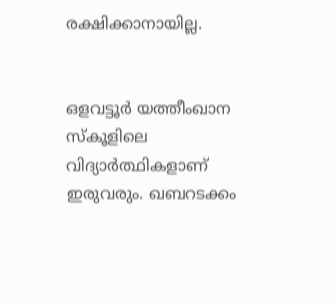രക്ഷിക്കാനായില്ല.


ഒളവട്ടൂര്‍ യത്തീംഖാന സ്‌കൂളിലെ വിദ്യാര്‍ത്ഥികളാണ് ഇരുവരും. ഖബറടക്കം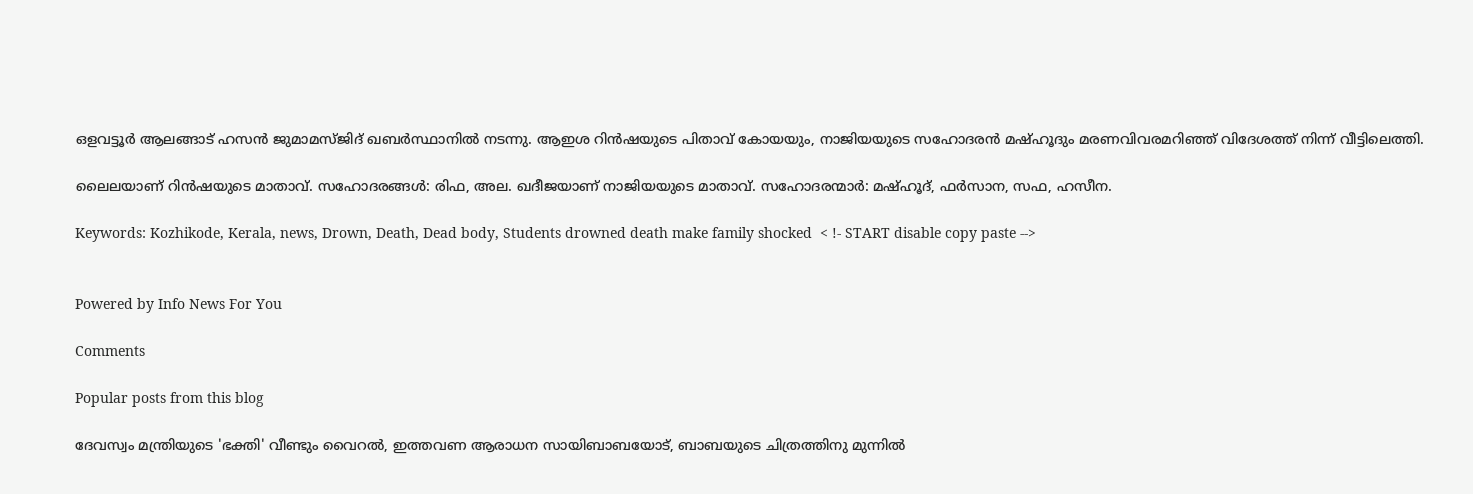ഒളവട്ടൂര്‍ ആലങ്ങാട് ഹസന്‍ ജുമാമസ്ജിദ് ഖബര്‍സ്ഥാനില്‍ നടന്നു. ആഇശ റിന്‍ഷയുടെ പിതാവ് കോയയും, നാജിയയുടെ സഹോദരന്‍ മഷ്ഹൂദും മരണവിവരമറിഞ്ഞ് വിദേശത്ത് നിന്ന് വീട്ടിലെത്തി.

ലൈലയാണ് റിന്‍ഷയുടെ മാതാവ്. സഹോദരങ്ങള്‍: രിഫ, അല. ഖദീജയാണ് നാജിയയുടെ മാതാവ്. സഹോദരന്മാര്‍: മഷ്ഹൂദ്, ഫര്‍സാന, സഫ, ഹസീന.

Keywords: Kozhikode, Kerala, news, Drown, Death, Dead body, Students drowned death make family shocked  < !- START disable copy paste -->


Powered by Info News For You

Comments

Popular posts from this blog

ദേവസ്വം മന്ത്രിയുടെ 'ഭക്തി' വീണ്ടും വൈറല്‍, ഇത്തവണ ആരാധന സായിബാബയോട്, ബാബയുടെ ചിത്രത്തിനു മുന്നില്‍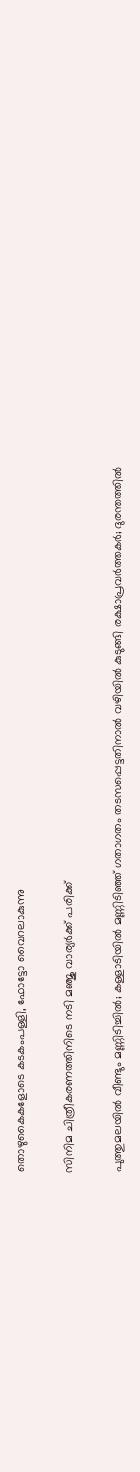തൊഴുകൈകളോടെ കടകംപള്ളി, ഫോട്ടോ വൈറലാകുന്നു

സിനിമ ചിത്രീകരണത്തിനിടെ നടി മഞ്ജു വാര്യര്‍ക്ക് പരിക്ക്

പുത്തുമലയില്‍ വീണ്ടും മണ്ണിടിച്ചില്‍; കള്ളാടിയില്‍ മണ്ണിടിഞ്ഞ് ഗതാഗതം തടസപ്പെട്ടതിനാല്‍ വഴിയില്‍ കുടുങ്ങി രക്ഷാപ്രവര്‍ത്തകര്‍; ദുരന്തത്തില്‍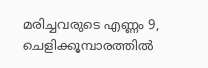മരിച്ചവരുടെ എണ്ണം 9, ചെളിക്കൂമ്പാരത്തില്‍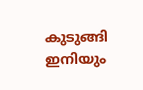കുടുങ്ങി ഇനിയും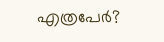എത്രപേര്‍?